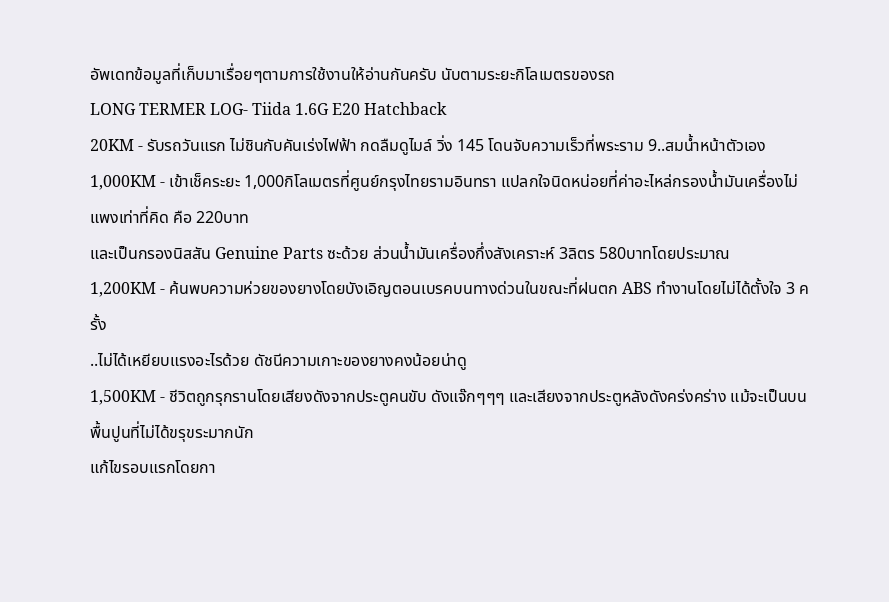อัพเดทข้อมูลที่เก็บมาเรื่อยๆตามการใช้งานให้อ่านกันครับ นับตามระยะกิโลเมตรของรถ
LONG TERMER LOG- Tiida 1.6G E20 Hatchback
20KM - รับรถวันแรก ไม่ชินกับคันเร่งไฟฟ้า กดลืมดูไมล์ วิ่ง 145 โดนจับความเร็วที่พระราม 9..สมน้ำหน้าตัวเอง
1,000KM - เข้าเช็คระยะ 1,000กิโลเมตรที่ศูนย์กรุงไทยรามอินทรา แปลกใจนิดหน่อยที่ค่าอะไหล่กรองน้ำมันเครื่องไม่แพงเท่าที่คิด คือ 220บาท
และเป็นกรองนิสสัน Genuine Parts ซะด้วย ส่วนน้ำมันเครื่องกึ่งสังเคราะห์ 3ลิตร 580บาทโดยประมาณ
1,200KM - ค้นพบความห่วยของยางโดยบังเอิญตอนเบรคบนทางด่วนในขณะที่ฝนตก ABS ทำงานโดยไม่ได้ตั้งใจ 3 ครั้ง
..ไม่ได้เหยียบแรงอะไรด้วย ดัชนีความเกาะของยางคงน้อยน่าดู
1,500KM - ชีวิตถูกรุกรานโดยเสียงดังจากประตูคนขับ ดังแจ๊กๆๆๆ และเสียงจากประตูหลังดังคร่งคร่าง แม้จะเป็นบนพื้นปูนที่ไม่ได้ขรุขระมากนัก
แก้ไขรอบแรกโดยกา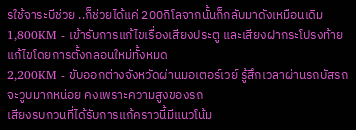รใช้จาระบีช่วย ..ก็ช่วยได้แค่ 200กิโลจากนั้นก็กลับมาดังเหมือนเดิม
1,800KM - เข้ารับการแก้ไขเรื่องเสียงประตู และเสียงฝากระโปรงท้าย แก้ไขโดยการตั้งกลอนใหม่ทั้งหมด
2,200KM - ขับออกต่างจังหวัดผ่านมอเตอร์เวย์ รู้สึกเวลาผ่านรถบัสรถจะวูบมากหน่อย คงเพราะความสูงของรถ
เสียงรบกวนที่ได้รับการแก้คราวนี้มีแนวโน้ม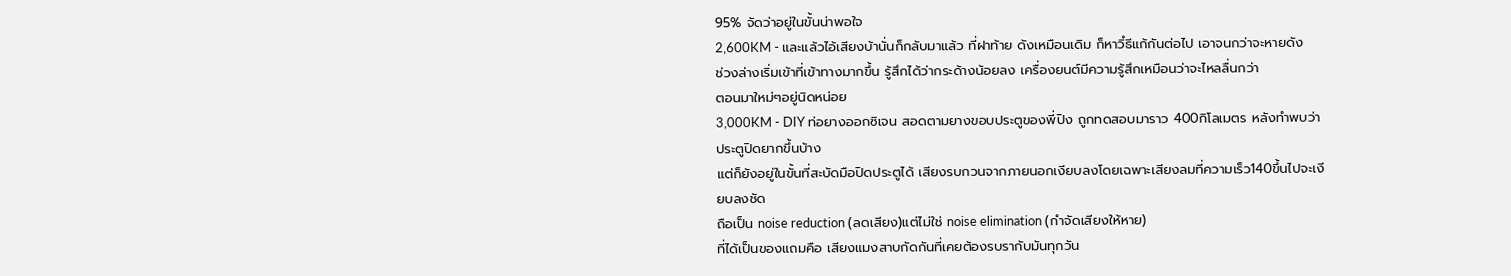95% จัดว่าอยู่ในขั้นน่าพอใจ
2,600KM - และแล้วไอ้เสียงบ้านั่นก็กลับมาแล้ว ที่ฝาท้าย ดังเหมือนเดิม ก็หาวิํธีแก้กันต่อไป เอาจนกว่าจะหายดัง
ช่วงล่างเริ่มเข้าที่เข้าทางมากขึ้น รู้สึกได้ว่ากระด้างน้อยลง เครื่องยนต์มีความรู้สึกเหมือนว่าจะไหลลื่นกว่า
ตอนมาใหม่ๆอยู่นิดหน่อย
3,000KM - DIY ท่อยางออกซิเจน สอดตามยางขอบประตูของพี่ปิง ถูกทดสอบมาราว 400กิโลเมตร หลังทำพบว่าประตูปิดยากขึ้นบ้าง
แต่ก็ยังอยู่ในขั้นที่สะบัดมือปิดประตูได้ เสียงรบกวนจากภายนอกเงียบลงโดยเฉพาะเสียงลมที่ความเร็ว140ขึ้นไปจะเงียบลงชัด
ถือเป็น noise reduction (ลดเสียง)แต่ไม่ใช่ noise elimination (กำจัดเสียงให้หาย)
ที่ได้เป็นของแถมคือ เสียงแมงสาบกัดกันที่เคยต้องรบรากับมันทุกวัน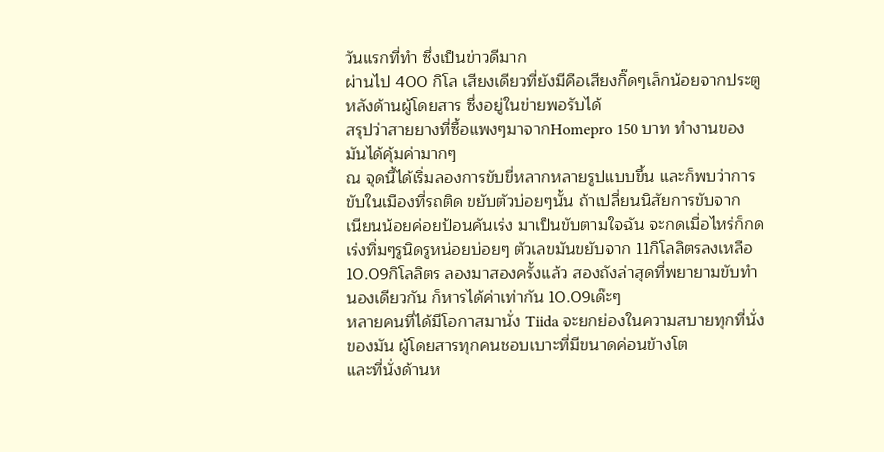วันแรกที่ทำ ซึ่งเป็นข่าวดีมาก
ผ่านไป 400 กิโล เสียงเดียวที่ยังมีคือเสียงกิ๊ดๆเล็กน้อยจากประตูหลังด้านผู้โดยสาร ซึ่งอยู่ในข่ายพอรับได้
สรุปว่าสายยางที่ซื้อแพงๆมาจากHomepro 150 บาท ทำงานของมันได้คุ้มค่ามากๆ
ณ จุดนี้ได้เริ่มลองการขับขี่หลากหลายรูปแบบขึ้น และก็พบว่าการขับในเมืองที่รถติด ขยับตัวบ่อยๆนั้น ถ้าเปลี่ยนนิสัยการขับจาก
เนียนน้อยค่อยป้อนคันเร่ง มาเป็นขับตามใจฉัน จะกดเมื่อไหร่ก็กด เร่งทิ่มๆรูนิดรูหน่อยบ่อยๆ ตัวเลขมันขยับจาก 11กิโลลิตรลงเหลือ
10.09กิโลลิตร ลองมาสองครั้งแล้ว สองถังล่าสุดที่พยายามขับทำนองเดียวกัน ก็หารได้ค่าเท่ากัน 10.09เด๊ะๆ
หลายคนที่ได้มีโอกาสมานั่ง Tiida จะยกย่องในความสบายทุกที่นั่งของมัน ผู้โดยสารทุกคนชอบเบาะที่มีขนาดค่อนข้างโต
และที่นั่งด้านห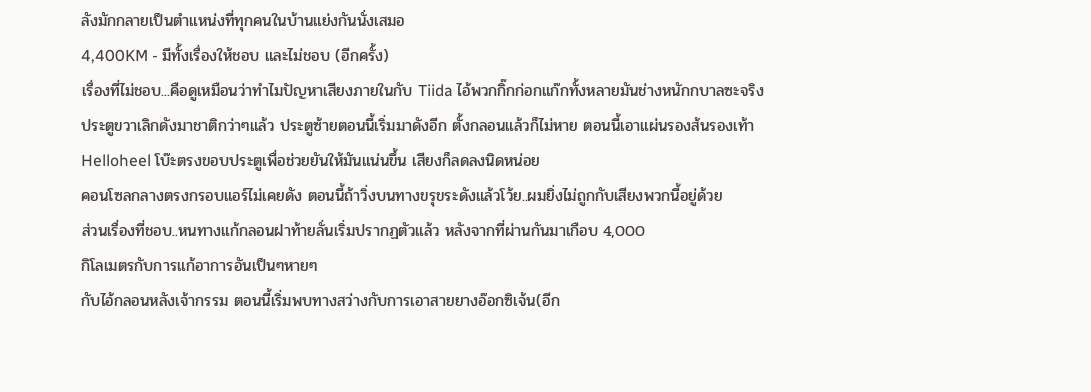ลังมักกลายเป็นตำแหน่งที่ทุกคนในบ้านแย่งกันนั่งเสมอ
4,400KM - มีทั้งเรื่องให้ชอบ และไม่ชอบ (อีกครั้ง)
เรื่องที่ไม่ชอบ...คือดูเหมือนว่าทำไมปัญหาเสียงภายในกับ Tiida ไอ้พวกกิ๊กก่อกแก๊กทั้งหลายมันช่างหนักกบาลซะจริง
ประตูขวาเลิกดังมาชาติกว่าๆแล้ว ประตูซ้ายตอนนี้เริ่มมาดังอีก ตั้งกลอนแล้วก็ไม่หาย ตอนนี้เอาแผ่นรองส้นรองเท้า
Helloheel โบ๊ะตรงขอบประตูเพื่อช่วยยันให้มันแน่นขึ้น เสียงก็ลดลงนิดหน่อย
คอนโซลกลางตรงกรอบแอร์ไม่เคยดัง ตอนนี้ถ้าวิ่งบนทางขรุขระดังแล้วโว้ย..ผมยิ่งไม่ถูกกับเสียงพวกนี้อยู่ด้วย
ส่วนเรื่องที่ชอบ..หนทางแก้กลอนฝาท้ายลั่นเริ่มปรากฏตัวแล้ว หลังจากที่ผ่านกันมาเกือบ 4,000
กิโลเมตรกับการแก้อาการอันเป็นๆหายๆ
กับไอ้กลอนหลังเจ้ากรรม ตอนนี้เริ่มพบทางสว่างกับการเอาสายยางอ๊อกซิเจ้น(อีก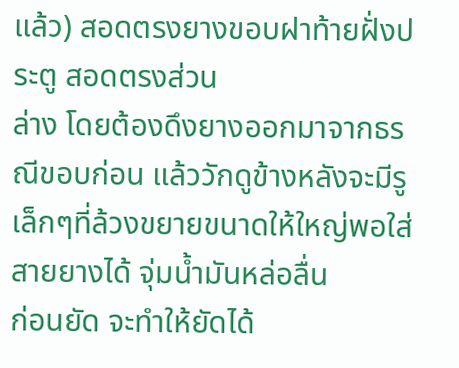แล้ว) สอดตรงยางขอบฝาท้ายฝั่งประตู สอดตรงส่วน
ล่าง โดยต้องดึงยางออกมาจากธรณีขอบก่อน แล้ววักดูข้างหลังจะมีรูเล็กๆที่ล้วงขยายขนาดให้ใหญ่พอใส่สายยางได้ จุ่มน้ำมันหล่อลื่น
ก่อนยัด จะทำให้ยัดได้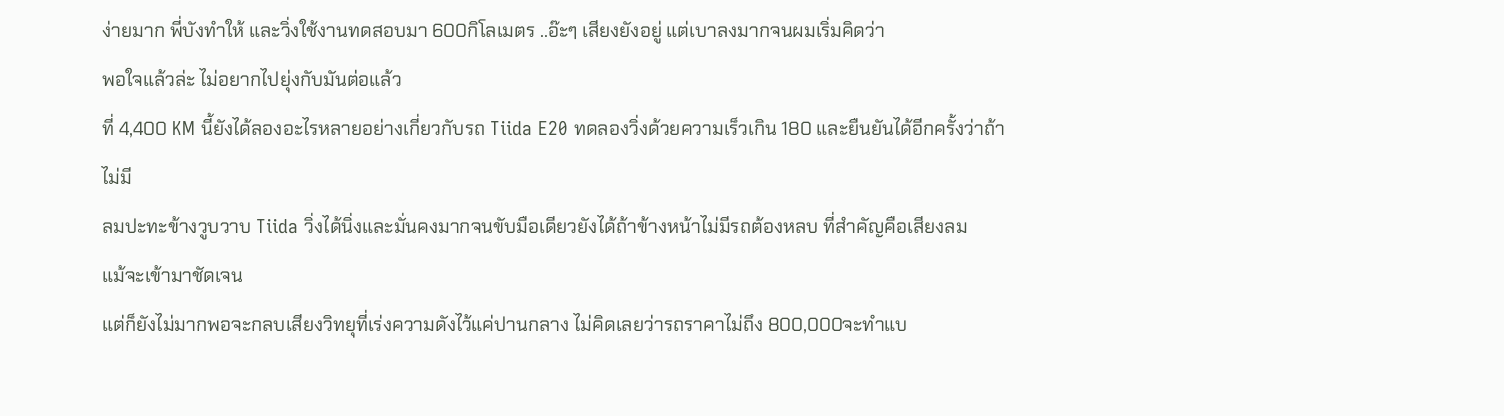ง่ายมาก พี่บังทำให้ และวิ่งใช้งานทดสอบมา 600กิโลเมตร ..อ๊ะๆ เสียงยังอยู่ แต่เบาลงมากจนผมเริ่มคิดว่า
พอใจแล้วล่ะ ไม่อยากไปยุ่งกับมันต่อแล้ว
ที่ 4,400 KM นี้ยังได้ลองอะไรหลายอย่างเกี่ยวกับรถ Tiida E20 ทดลองวิ่งด้วยความเร็วเกิน 180 และยืนยันได้อีกครั้งว่าถ้าไม่มี
ลมปะทะข้างวูบวาบ Tiida วิ่งได้นิ่งและมั่นคงมากจนขับมือเดียวยังได้ถ้าข้างหน้าไม่มีรถต้องหลบ ที่สำคัญคือเสียงลม
แม้จะเข้ามาชัดเจน
แต่ก็ยังไม่มากพอจะกลบเสียงวิทยุที่เร่งความดังไว้แค่ปานกลาง ไม่คิดเลยว่ารถราคาไม่ถึง 800,000จะทำแบ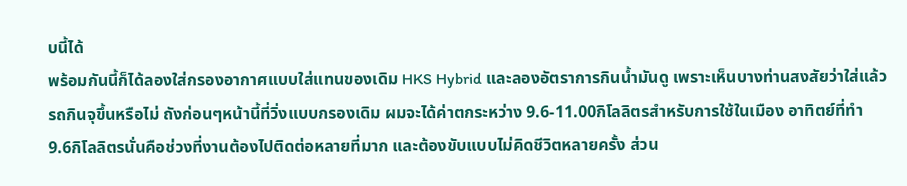บนี้ได้
พร้อมกันนี้ก็ได้ลองใส่กรองอากาศแบบใส่แทนของเดิม HKS Hybrid และลองอัตราการกินน้ำมันดู เพราะเห็นบางท่านสงสัยว่าใส่แล้ว
รถกินจุขึ้นหรือไม่ ถังก่อนๆหน้านี้ที่วิ่งแบบกรองเดิม ผมจะได้ค่าตกระหว่าง 9.6-11.00กิโลลิตรสำหรับการใช้ในเมือง อาทิตย์ที่ทำ
9.6กิโลลิตรนั่นคือช่วงที่งานต้องไปติดต่อหลายที่มาก และต้องขับแบบไม่คิดชีวิตหลายครั้ง ส่วน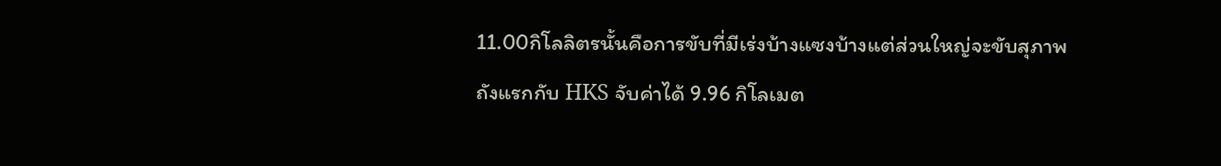11.00กิโลลิตรนั้นคือการขับที่มีเร่งบ้างแซงบ้างแต่ส่วนใหญ่จะขับสุภาพ
ถังแรกกับ HKS จับค่าได้ 9.96 กิโลเมต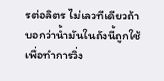รต่อลิตร ไม่เลวทีเดียวถ้าบอกว่าน้ำมันในถังนี้ถูกใช้เพื่อทำการวิ่ง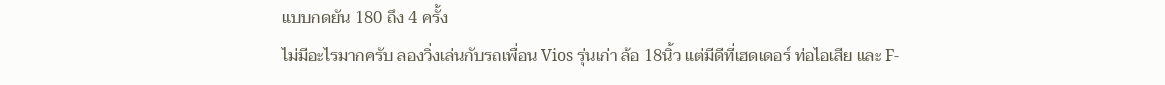แบบกดยัน 180 ถึง 4 ครั้ง
ไม่มีอะไรมากครับ ลองวิ่งเล่นกับรถเพื่อน Vios รุ่นเก่า ล้อ 18นิ้ว แต่มีดีที่เฮดเดอร์ ท่อไอเสีย และ F-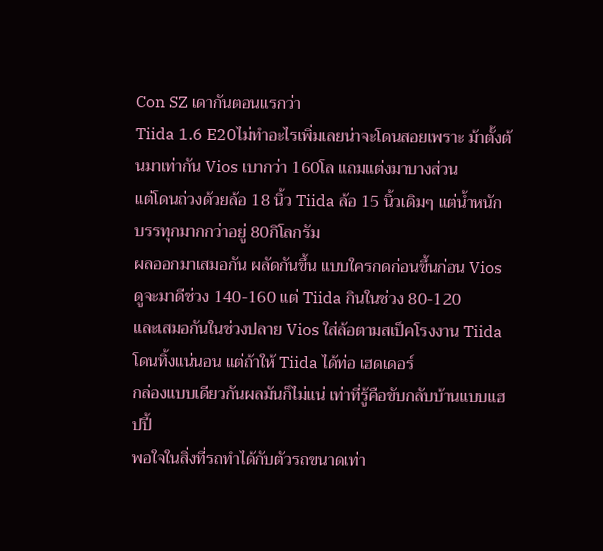Con SZ เดากันตอนแรกว่า
Tiida 1.6 E20ไม่ทำอะไรเพิ่มเลยน่าจะโดนสอยเพราะ ม้าตั้งต้นมาเท่ากัน Vios เบากว่า 160โล แถมแต่งมาบางส่วน
แต่โดนถ่วงด้วยล้อ 18 นิ้ว Tiida ล้อ 15 นิ้วเดิมๆ แต่น้ำหนักบรรทุกมากกว่าอยู่ 80กิโลกรัม
ผลออกมาเสมอกัน ผลัดกันขึ้น แบบใครกดก่อนขึ้นก่อน Vios ดูจะมาดีช่วง 140-160 แต่ Tiida กินในช่วง 80-120
และเสมอกันในช่วงปลาย Vios ใส่ล้อตามสเป็คโรงงาน Tiida โดนทิ้งแน่นอน แต่ถ้าให้ Tiida ได้ท่อ เฮดเดอร์
กล่องแบบเดียวกันผลมันก็ไม่แน่ เท่าที่รู้คือขับกลับบ้านแบบแฮปปี้
พอใจในสิ่งที่รถทำได้กับตัวรถขนาดเท่า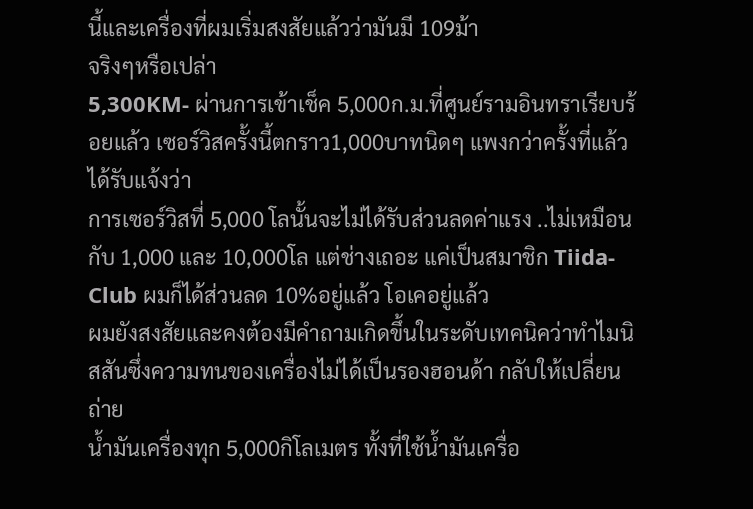นี้และเครื่องที่ผมเริ่มสงสัยแล้วว่ามันมี 109ม้า
จริงๆหรือเปล่า
5,300KM- ผ่านการเข้าเช็ค 5,000ก.ม.ที่ศูนย์รามอินทราเรียบร้อยแล้ว เซอร์วิสครั้งนี้ตกราว1,000บาทนิดๆ แพงกว่าครั้งที่แล้ว ได้รับแจ้งว่า
การเซอร์วิสที่ 5,000 โลนั้นจะไม่ได้รับส่วนลดค่าแรง ..ไม่เหมือนกับ 1,000 และ 10,000โล แต่ช่างเถอะ แค่เป็นสมาชิก Tiida-
Club ผมก็ได้ส่วนลด 10%อยู่แล้ว โอเคอยู่แล้ว
ผมยังสงสัยและคงต้องมีคำถามเกิดขึ้นในระดับเทคนิคว่าทำไมนิสสันซึ่งความทนของเครื่องไม่ได้เป็นรองฮอนด้า กลับให้เปลี่ยนถ่าย
น้ำมันเครื่องทุก 5,000กิโลเมตร ทั้งที่ใช้น้ำมันเครื่อ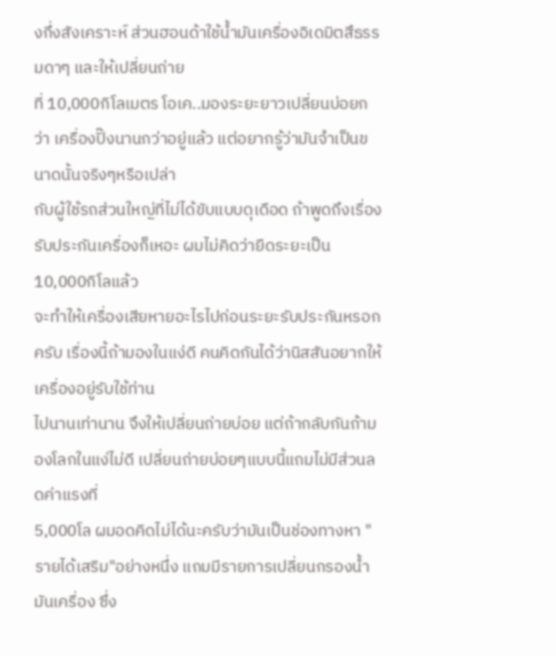งกึ่งสังเคราะห์ ส่วนฮอนด้าใช้น้ำมันเครื่องอิเดมิตสึธรรมดาๆ และให้เปลี่ยนถ่าย
ที่ 10,000กิโลเมตร โอเค..มองระยะยาวเปลี่ยนบ่อยกว่า เครื่องปิ๊งนานกว่าอยู่แล้ว แต่อยากรู้ว่ามันจำเป็นขนาดนั้นจริงๆหรือเปล่า
กับผู้ใช้รถส่วนใหญ่ที่ไม่ได้ขับแบบดุเดือด ถ้าพูดถึงเรื่องรับประกันเครื่องก็เหอะ ผมไม่คิดว่ายืดระยะเป็น 10,000กิโลแล้ว
จะทำให้เครื่องเสียหายอะไรไปก่อนระยะรับประกันหรอกครับ เรื่องนี้ถ้ามองในแง่ดี คนคิดกันได้ว่านิสสันอยากให้เครื่องอยู่รับใช้ท่าน
ไปนานเท่านาน จึงให้เปลี่ยนถ่ายบ่อย แต่ถ้ากลับกันถ้ามองโลกในแง่ไม่ดี เปลี่ยนถ่ายบ่อยๆแบบนี้แถมไม่มีส่วนลดค่าแรงที่
5,000โล ผมอดคิดไม่ได้นะครับว่ามันเป็นช่องทางหา "รายได้เสริม"อย่างหนึ่ง แถมมีรายการเปลี่ยนกรองน้ำมันเครื่อง ซึ่ง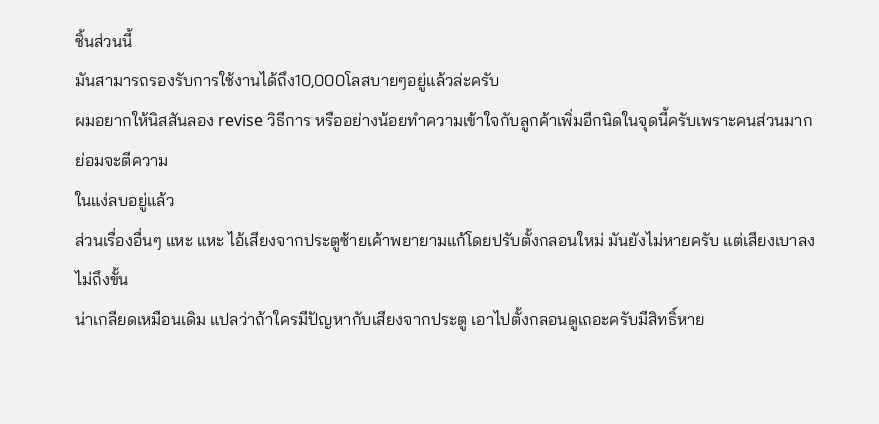ชิ้นส่วนนี้
มันสามารถรองรับการใช้งานได้ถึง10,000โลสบายๆอยู่แล้วล่ะครับ
ผมอยากให้นิสสันลอง revise วิธีการ หรืออย่างน้อยทำความเข้าใจกับลูกค้าเพิ่มอีกนิดในจุดนี้ครับเพราะคนส่วนมากย่อมจะตีความ
ในแง่ลบอยู่แล้ว
ส่วนเรื่องอื่นๆ แหะ แหะ ไอ้เสียงจากประตูซ้ายเค้าพยายามแก้โดยปรับตั้งกลอนใหม่ มันยังไม่หายครับ แต่เสียงเบาลง ไม่ถึงขั้น
น่าเกลียดเหมือนเดิม แปลว่าถ้าใครมีปัญหากับเสียงจากประตู เอาไปตั้งกลอนดูเถอะครับมีสิทธิ์หาย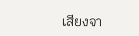เสียงจา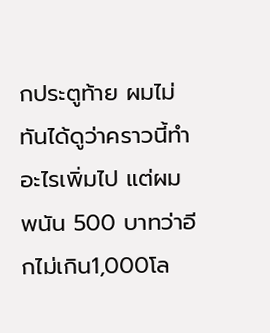กประตูท้าย ผมไม่ทันได้ดูว่าคราวนี้ทำอะไรเพิ่มไป แต่ผมพนัน 500 บาทว่าอีกไม่เกิน1,000โล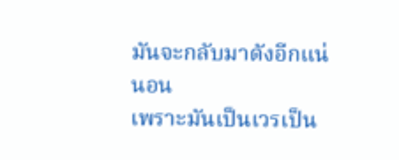มันจะกลับมาดังอีกแน่นอน
เพราะมันเป็นเวรเป็น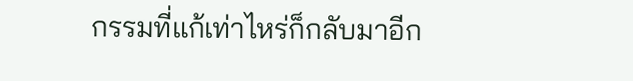กรรมที่แก้เท่าไหร่ก็กลับมาอีก